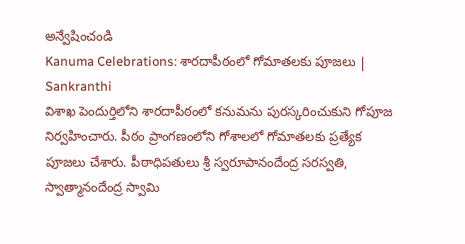అన్వేషించండి
Kanuma Celebrations: శారదాపీఠంలో గోమాతలకు పూజలు | Sankranthi
విశాఖ పెందుర్తిలోని శారదాపీఠంలో కనుమను పురస్కరించుకుని గోపూజ నిర్వహించారు. పీఠం ప్రాంగణంలోని గోశాలలో గోమాతలకు ప్రత్యేక పూజలు చేశారు. పీఠాధిపతులు శ్రీ స్వరూపానందేంద్ర సరస్వతి, స్వాత్మానందేంద్ర స్వామి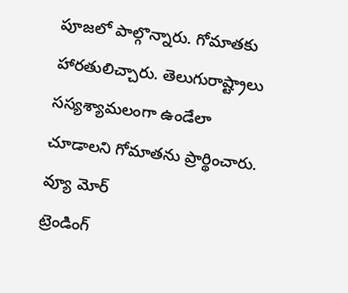పూజలో పాల్గొన్నారు. గోమాతకు హారతులిచ్చారు. తెలుగురాష్ట్రాలు సస్యశ్యామలంగా ఉండేలా చూడాలని గోమాతను ప్రార్థించారు.
వ్యూ మోర్
ట్రెండింగ్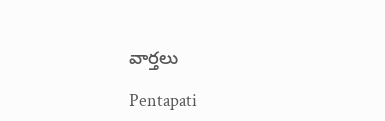వార్తలు

Pentapati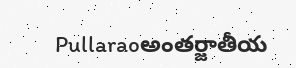Pullaraoఅంతర్జాతీయ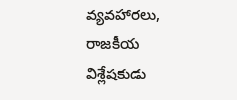వ్యవహారలు, రాజకీయ విశ్లేషకుడు